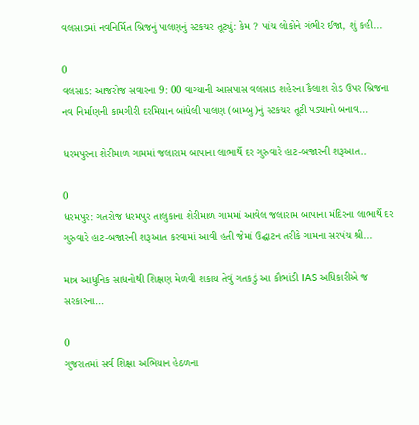વલસાડમાં નવનિર્મિત બ્રિજનું પાલણનું સ્ટકચર તૂટ્યું: કેમ ? પાંચ લોકોને ગંભીર ઈજા, શું કહી...

0
વલસાડ: આજરોજ સવારના 9: 00 વાગ્યાની આસપાસ વલસાડ શહેરના કૈલાશ રોડ ઉપર બ્રિજના નવ નિર્માણની કામગીરી દરમિયાન બાંધેલી પાલણ (બામ્બુ)નું સ્ટકચર તૂટી પડ્યાનો બનાવ...

ધરમપુરના શેરીમાળ ગામમાં જલારામ બાપાના લાભાર્થે દર ગુરુવારે હાટ-બજારની શરૂઆત..

0
ધરમપુર: ગતરોજ ધરમપુર તાલુકાના શેરીમાળ ગામમાં આવેલ જલારામ બાપાના મંદિરના લાભાર્થે દર ગુરુવારે હાટ-બજારની શરૂઆત કરવામાં આવી હતી જેમાં ઉદ્ઘાટન તરીકે ગામના સરપંચ શ્રી...

માત્ર આધુનિક સાધનોથી શિક્ષણ મેળવી શકાય તેવું ગતકડું આ કૌભાંડી IAS અધિકારીએ જ સરકારના...

0
ગુજરાતમાં સર્વ શિક્ષા અભિયાન હેઠળના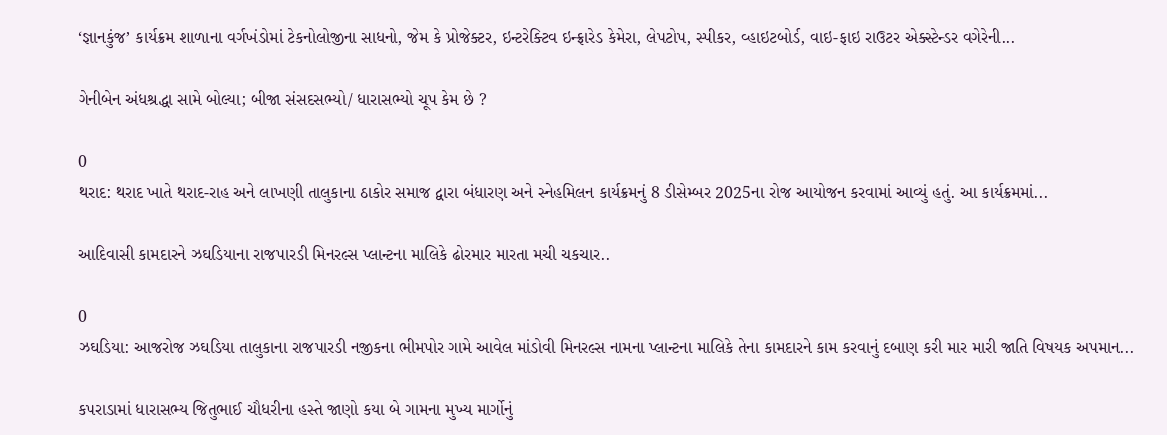‘જ્ઞાનકુંજ’ કાર્યક્રમ શાળાના વર્ગખંડોમાં ટેકનોલોજીના સાધનો, જેમ કે પ્રોજેક્ટર, ઇન્ટરેક્ટિવ ઇન્ફ્રારેડ કેમેરા, લેપટોપ, સ્પીકર, વ્હાઇટબોર્ડ, વાઇ-ફાઇ રાઉટર એક્સ્ટેન્ડર વગેરેની...

ગેનીબેન અંધશ્રદ્ધા સામે બોલ્યા; બીજા સંસદસભ્યો/ ધારાસભ્યો ચૂપ કેમ છે ?

0
થરાદ: થરાદ ખાતે થરાદ-રાહ અને લાખણી તાલુકાના ઠાકોર સમાજ દ્વારા બંધારણ અને સ્નેહમિલન કાર્યક્રમનું 8 ડીસેમ્બર 2025ના રોજ આયોજન કરવામાં આવ્યું હતું. આ કાર્યક્રમમાં...

આદિવાસી કામદારને ઝઘડિયાના રાજપારડી મિનરલ્સ પ્લાન્ટના માલિકે ઢોરમાર મારતા મચી ચકચાર..

0
ઝઘડિયા: આજરોજ ઝઘડિયા તાલુકાના રાજપારડી નજીકના ભીમપોર ગામે આવેલ માંડોવી મિનરલ્સ નામના પ્લાન્ટના માલિકે તેના કામદારને કામ કરવાનું દબાણ કરી માર મારી જાતિ વિષયક અપમાન...

કપરાડામાં ધારાસભ્ય જિતુભાઈ ચૌધરીના હસ્તે જાણો કયા બે ગામના મુખ્ય માર્ગોનું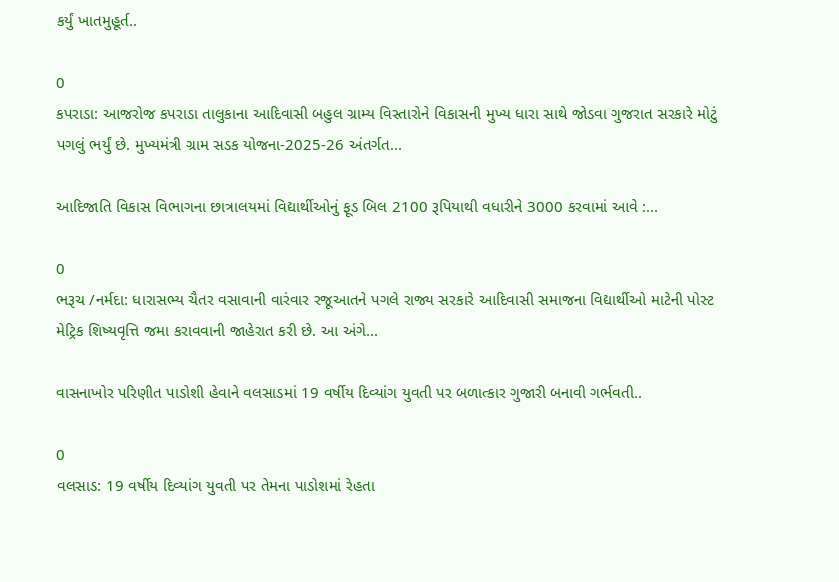કર્યું ખાતમુહૂર્ત..

0
કપરાડા: આજરોજ કપરાડા તાલુકાના આદિવાસી બહુલ ગ્રામ્ય વિસ્તારોને વિકાસની મુખ્ય ધારા સાથે જોડવા ગુજરાત સરકારે મોટું પગલું ભર્યું છે. મુખ્યમંત્રી ગ્રામ સડક યોજના-2025-26 અંતર્ગત...

આદિજાતિ વિકાસ વિભાગના છાત્રાલયમાં વિદ્યાર્થીઓનું ફૂડ બિલ 2100 રૂપિયાથી વધારીને 3000 કરવામાં આવે :...

0
ભરૂચ /નર્મદા: ધારાસભ્ય ચૈતર વસાવાની વારંવાર રજૂઆતને પગલે રાજ્ય સરકારે આદિવાસી સમાજના વિદ્યાર્થીઓ માટેની પોસ્ટ મેટ્રિક શિષ્યવૃત્તિ જમા કરાવવાની જાહેરાત કરી છે. આ અંગે...

વાસનાખોર પરિણીત પાડોશી હેવાને વલસાડમાં 19 વર્ષીય દિવ્યાંગ યુવતી પર બળાત્કાર ગુજારી બનાવી ગર્ભવતી..

0
વલસાડ: 19 વર્ષીય દિવ્યાંગ યુવતી પર તેમના પાડોશમાં રેહતા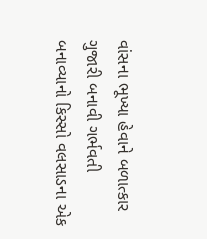વાંસના ભૂખ્યા હેવાને બળાત્કાર ગુજારી બનાવી ગર્ભવતી બનાવ્યાનો કિસ્સો વલસાડના એક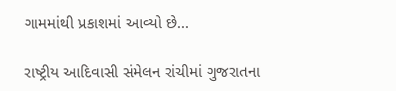ગામમાંથી પ્રકાશમાં આવ્યો છે...

રાષ્ટ્રીય આદિવાસી સંમેલન રાંચીમાં ગુજરાતના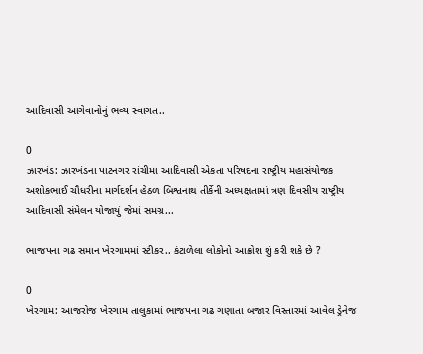આદિવાસી આગેવાનોનું ભવ્ય સ્વાગત..

0
ઝારખંડ: ઝારખંડના પાટનગર રાંચીમા આદિવાસી એકતા પરિષદના રાષ્ટ્રીય મહાસંયોજક અશોકભાઈ ચૌધરીના માર્ગદર્શન હેઠળ બિશ્વનાથ તીર્કેની અધ્યક્ષતામાં ત્રણ દિવસીય રાષ્ટ્રીય આદિવાસી સંમેલન યોજાયું જેમાં સમગ્ર...

ભાજપના ગઢ સમાન ખેરગામમાં સ્ટીકર.. કંટાળેલા લોકોનો આક્રોશ શું કરી શકે છે ?

0
ખેરગામ: આજરોજ ખેરગામ તાલુકામાં ભાજપના ગઢ ગણાતા બજાર વિસ્તારમાં આવેલ ડ્રેનેજ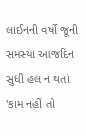લાઈનની વર્ષો જૂની સમસ્યા આજદિન સુધી હલ ન થતાં  'કામ નહીં તો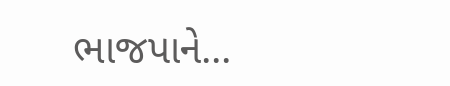ભાજપાને...